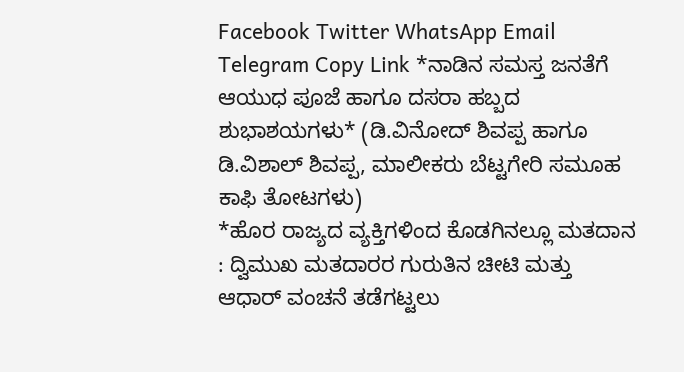Facebook Twitter WhatsApp Email Telegram Copy Link *ನಾಡಿನ ಸಮಸ್ತ ಜನತೆಗೆ ಆಯುಧ ಪೂಜೆ ಹಾಗೂ ದಸರಾ ಹಬ್ಬದ ಶುಭಾಶಯಗಳು* (ಡಿ.ವಿನೋದ್ ಶಿವಪ್ಪ ಹಾಗೂ ಡಿ.ವಿಶಾಲ್ ಶಿವಪ್ಪ, ಮಾಲೀಕರು ಬೆಟ್ಟಗೇರಿ ಸಮೂಹ ಕಾಫಿ ತೋಟಗಳು)
*ಹೊರ ರಾಜ್ಯದ ವ್ಯಕ್ತಿಗಳಿಂದ ಕೊಡಗಿನಲ್ಲೂ ಮತದಾನ : ದ್ವಿಮುಖ ಮತದಾರರ ಗುರುತಿನ ಚೀಟಿ ಮತ್ತು ಆಧಾರ್ ವಂಚನೆ ತಡೆಗಟ್ಟಲು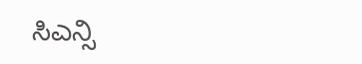ಸಿಎನ್ಸಿ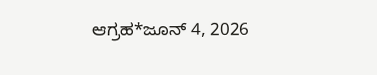ಆಗ್ರಹ*ಜೂನ್ 4, 2026